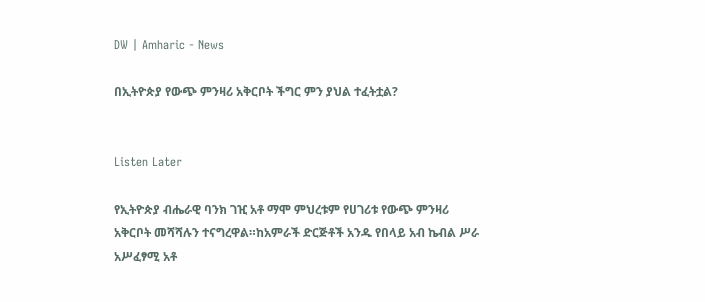DW | Amharic - News

በኢትዮጵያ የውጭ ምንዛሪ አቅርቦት ችግር ምን ያህል ተፈትቷል?


Listen Later

የኢትዮጵያ ብሔራዊ ባንክ ገዢ አቶ ማሞ ምህረቱም የሀገሪቱ የውጭ ምንዛሪ አቅርቦት መሻሻሉን ተናግረዋል።ከአምራች ድርጅቶች አንዱ የበላይ አብ ኬብል ሥራ አሥፈፃሚ አቶ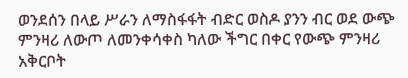ወንደሰን በላይ ሥራን ለማስፋፋት ብድር ወስዶ ያንን ብር ወደ ውጭ ምንዛሪ ለውጦ ለመንቀሳቀስ ካለው ችግር በቀር የውጭ ምንዛሪ አቅርቦት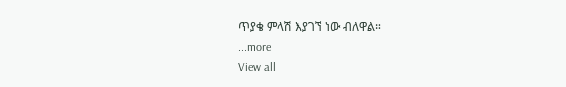ጥያቄ ምላሽ እያገኘ ነው ብለዋል።
...more
View all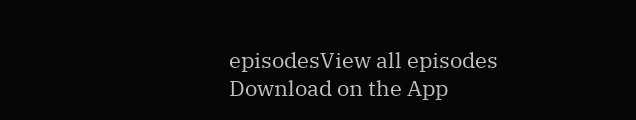episodesView all episodes
Download on the App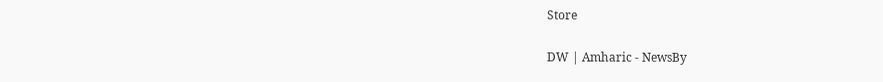Store

DW | Amharic - NewsBy